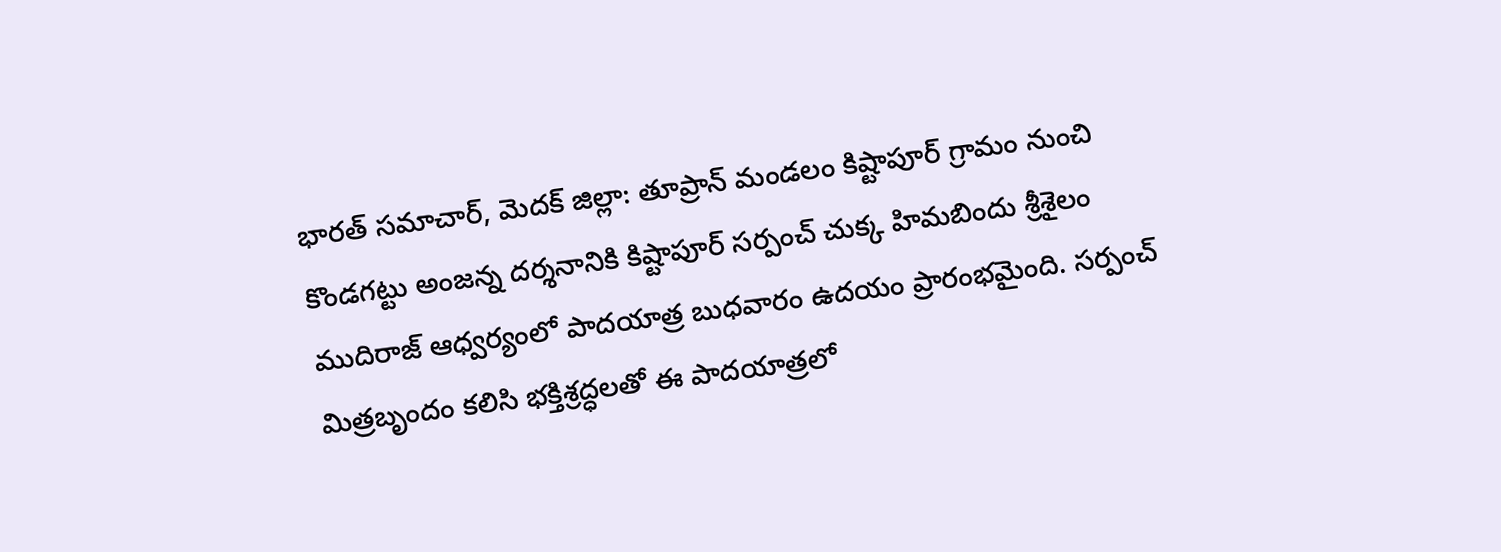భారత్ సమాచార్, మెదక్ జిల్లా: తూప్రాన్ మండలం కిష్టాపూర్ గ్రామం నుంచి కొండగట్టు అంజన్న దర్శనానికి కిష్టాపూర్ సర్పంచ్ చుక్క హిమబిందు శ్రీశైలం ముదిరాజ్ ఆధ్వర్యంలో పాదయాత్ర బుధవారం ఉదయం ప్రారంభమైంది. సర్పంచ్ మిత్రబృందం కలిసి భక్తిశ్రద్ధలతో ఈ పాదయాత్రలో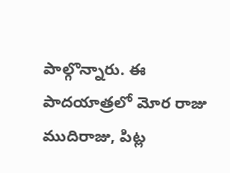పాల్గొన్నారు. ఈ పాదయాత్రలో మోర రాజు ముదిరాజు, పిట్ల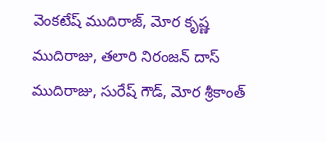వెంకటేష్ ముదిరాజ్, మోర కృష్ణ ముదిరాజు, తలారి నిరంజన్ దాస్ ముదిరాజు, సురేష్ గౌడ్, మోర శ్రీకాంత్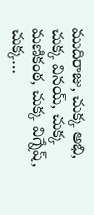ముదిరాజు, చుక్క అభి, చుక్క వినయ్, చుక్క మణికంఠ, చుక్క విగ్నేష్, చుక్క…